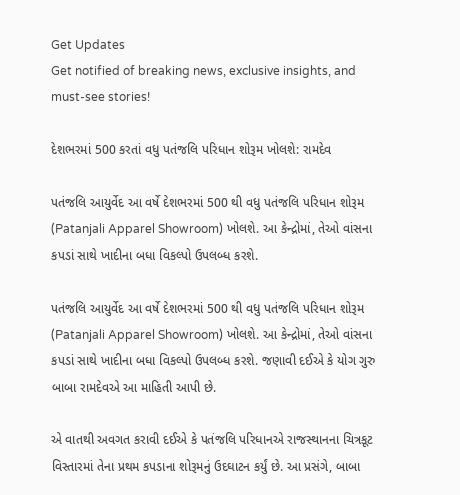Get Updates
Get notified of breaking news, exclusive insights, and must-see stories!

દેશભરમાં 500 કરતાં વધુ પતંજલિ પરિધાન શોરૂમ ખોલશે: રામદેવ

પતંજલિ આયુર્વેદ આ વર્ષે દેશભરમાં 500 થી વધુ પતંજલિ પરિધાન શોરૂમ (Patanjali Apparel Showroom) ખોલશે. આ કેન્દ્રોમાં, તેઓ વાંસના કપડાં સાથે ખાદીના બધા વિકલ્પો ઉપલબ્ધ કરશે.

પતંજલિ આયુર્વેદ આ વર્ષે દેશભરમાં 500 થી વધુ પતંજલિ પરિધાન શોરૂમ (Patanjali Apparel Showroom) ખોલશે. આ કેન્દ્રોમાં, તેઓ વાંસના કપડાં સાથે ખાદીના બધા વિકલ્પો ઉપલબ્ધ કરશે. જણાવી દઈએ કે યોગ ગુરુ બાબા રામદેવએ આ માહિતી આપી છે.

એ વાતથી અવગત કરાવી દઈએ કે પતંજલિ પરિધાનએ રાજસ્થાનના ચિત્રકૂટ વિસ્તારમાં તેના પ્રથમ કપડાના શોરૂમનું ઉદઘાટન કર્યું છે. આ પ્રસંગે, બાબા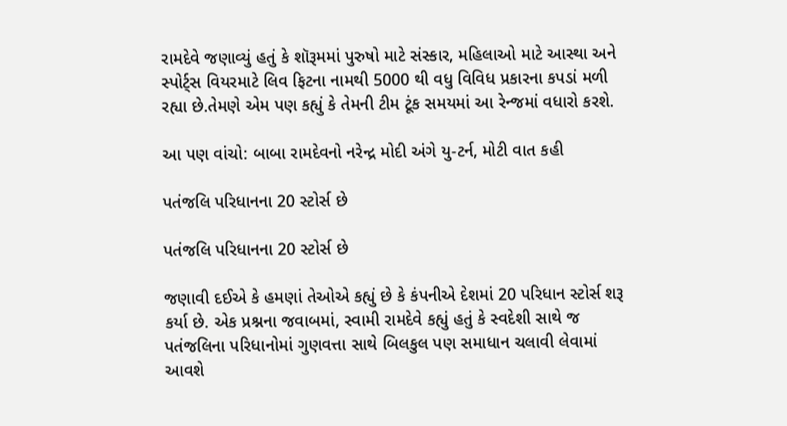રામદેવે જણાવ્યું હતું કે શૉરૂમમાં પુરુષો માટે સંસ્કાર, મહિલાઓ માટે આસ્થા અને સ્પોર્ટ્સ વિયરમાટે લિવ ફિટના નામથી 5000 થી વધુ વિવિધ પ્રકારના કપડાં મળી રહ્યા છે.તેમણે એમ પણ કહ્યું કે તેમની ટીમ ટૂંક સમયમાં આ રેન્જમાં વધારો કરશે.

આ પણ વાંચો: બાબા રામદેવનો નરેન્દ્ર મોદી અંગે યુ-ટર્ન, મોટી વાત કહી

પતંજલિ પરિધાનના 20 સ્ટોર્સ છે

પતંજલિ પરિધાનના 20 સ્ટોર્સ છે

જણાવી દઈએ કે હમણાં તેઓએ કહ્યું છે કે કંપનીએ દેશમાં 20 પરિધાન સ્ટોર્સ શરૂ કર્યા છે. એક પ્રશ્નના જવાબમાં, સ્વામી રામદેવે કહ્યું હતું કે સ્વદેશી સાથે જ પતંજલિના પરિધાનોમાં ગુણવત્તા સાથે બિલકુલ પણ સમાધાન ચલાવી લેવામાં આવશે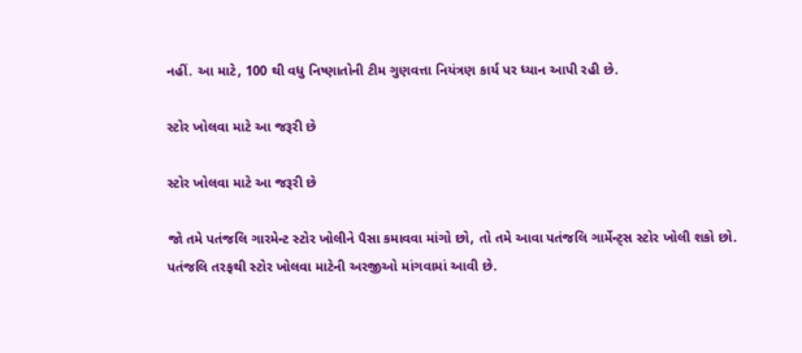નહીં. આ માટે, 100 થી વધુ નિષ્ણાતોની ટીમ ગુણવત્તા નિયંત્રણ કાર્ય પર ધ્યાન આપી રહી છે.

સ્ટોર ખોલવા માટે આ જરૂરી છે

સ્ટોર ખોલવા માટે આ જરૂરી છે

જો તમે પતંજલિ ગારમેન્ટ સ્ટોર ખોલીને પૈસા કમાવવા માંગો છો, તો તમે આવા પતંજલિ ગાર્મેન્ટ્સ સ્ટોર ખોલી શકો છો. પતંજલિ તરફથી સ્ટોર ખોલવા માટેની અરજીઓ માંગવામાં આવી છે.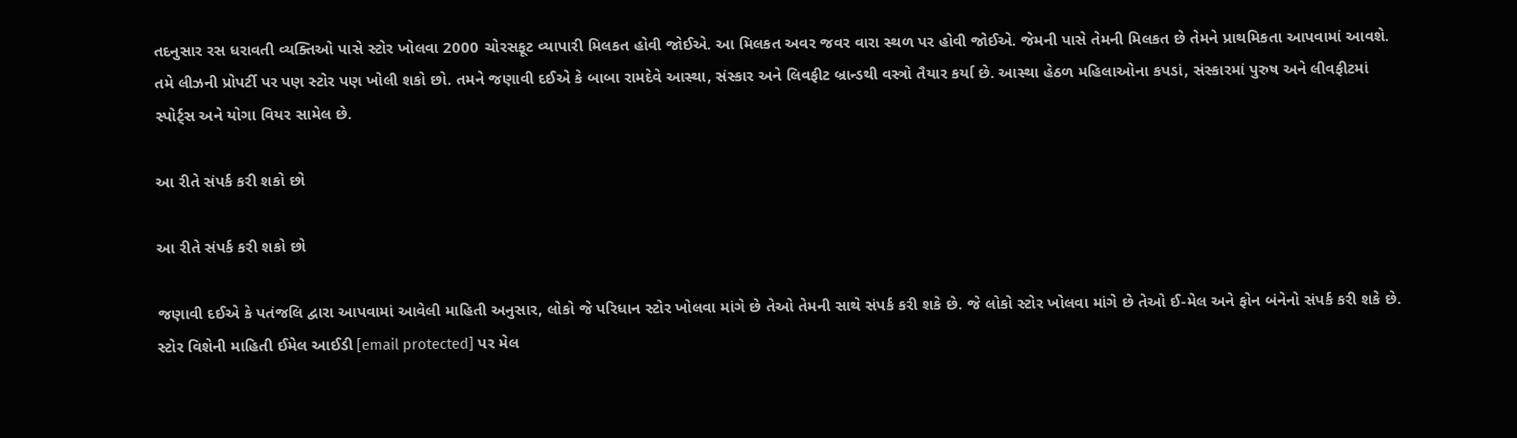તદનુસાર રસ ધરાવતી વ્યક્તિઓ પાસે સ્ટોર ખોલવા 2000 ચોરસફૂટ વ્યાપારી મિલકત હોવી જોઈએ. આ મિલકત અવર જવર વારા સ્થળ પર હોવી જોઈએ. જેમની પાસે તેમની મિલકત છે તેમને પ્રાથમિકતા આપવામાં આવશે. તમે લીઝની પ્રોપર્ટી પર પણ સ્ટોર પણ ખોલી શકો છો. તમને જણાવી દઈએ કે બાબા રામદેવે આસ્થા, સંસ્કાર અને લિવફીટ બ્રાન્ડથી વસ્ત્રો તૈયાર કર્યા છે. આસ્થા હેઠળ મહિલાઓના કપડાં, સંસ્કારમાં પુરુષ અને લીવફીટમાં સ્પોર્ટ્સ અને યોગા વિયર સામેલ છે.

આ રીતે સંપર્ક કરી શકો છો

આ રીતે સંપર્ક કરી શકો છો

જણાવી દઈએ કે પતંજલિ દ્વારા આપવામાં આવેલી માહિતી અનુસાર, લોકો જે પરિધાન સ્ટોર ખોલવા માંગે છે તેઓ તેમની સાથે સંપર્ક કરી શકે છે. જે લોકો સ્ટોર ખોલવા માંગે છે તેઓ ઈ-મેલ અને ફોન બંનેનો સંપર્ક કરી શકે છે. સ્ટોર વિશેની માહિતી ઈમેલ આઈડી [email protected] પર મેલ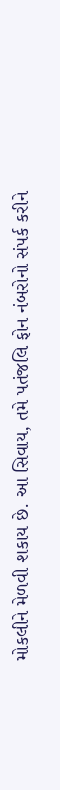મોકલીને મેળવી શકાય છે. આ સિવાય, તમે પતંજલિ ફોન નંબરોનો સંપર્ક કરીને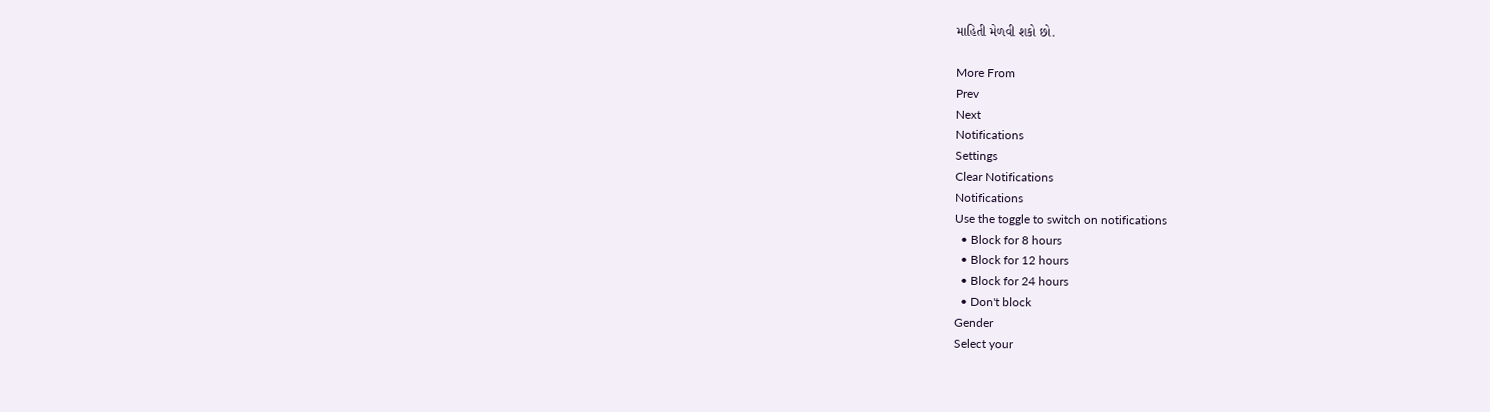માહિતી મેળવી શકો છો.

More From
Prev
Next
Notifications
Settings
Clear Notifications
Notifications
Use the toggle to switch on notifications
  • Block for 8 hours
  • Block for 12 hours
  • Block for 24 hours
  • Don't block
Gender
Select your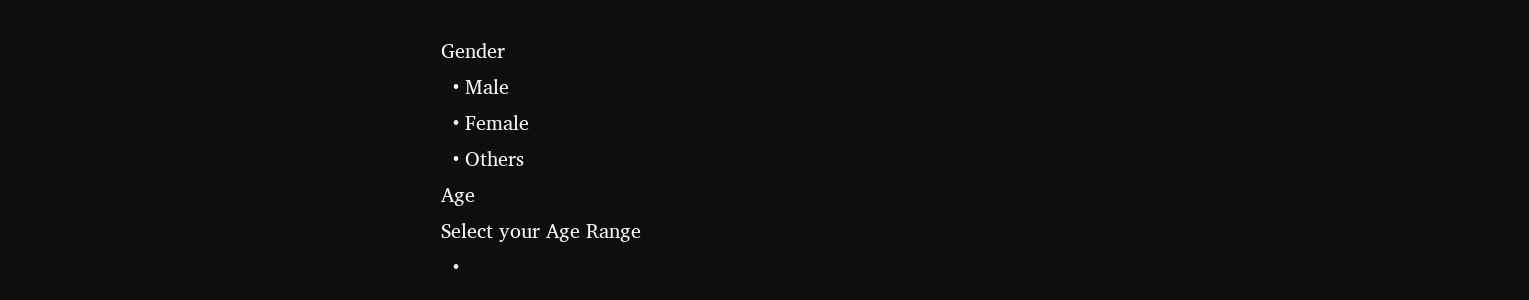Gender
  • Male
  • Female
  • Others
Age
Select your Age Range
  •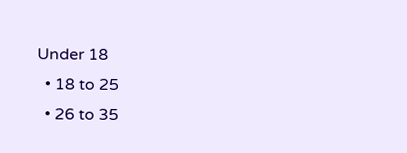Under 18
  • 18 to 25
  • 26 to 35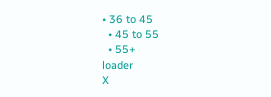• 36 to 45
  • 45 to 55
  • 55+
loader
X